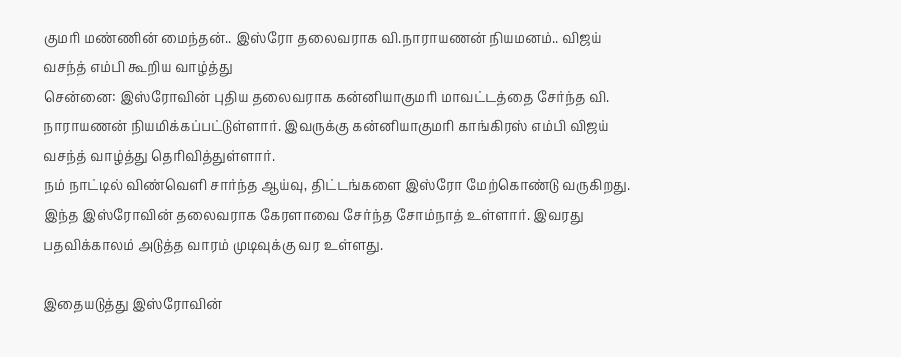குமரி மண்ணின் மைந்தன்.. இஸ்ரோ தலைவராக வி.நாராயணன் நியமனம்.. விஜய் வசந்த் எம்பி கூறிய வாழ்த்து
சென்னை: இஸ்ரோவின் புதிய தலைவராக கன்னியாகுமரி மாவட்டத்தை சேர்ந்த வி. நாராயணன் நியமிக்கப்பட்டுள்ளார். இவருக்கு கன்னியாகுமரி காங்கிரஸ் எம்பி விஜய் வசந்த் வாழ்த்து தெரிவித்துள்ளார்.
நம் நாட்டில் விண்வெளி சார்ந்த ஆய்வு, திட்டங்களை இஸ்ரோ மேற்கொண்டு வருகிறது. இந்த இஸ்ரோவின் தலைவராக கேரளாவை சேர்ந்த சோம்நாத் உள்ளார். இவரது பதவிக்காலம் அடுத்த வாரம் முடிவுக்கு வர உள்ளது.

இதையடுத்து இஸ்ரோவின்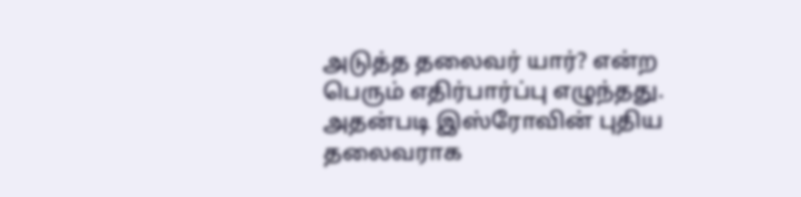அடுத்த தலைவர் யார்? என்ற பெரும் எதிர்பார்ப்பு எழுந்தது. அதன்படி இஸ்ரோவின் புதிய தலைவராக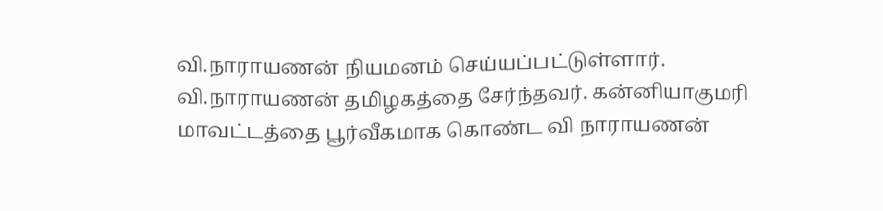வி.நாராயணன் நியமனம் செய்யப்பட்டுள்ளார்.
வி.நாராயணன் தமிழகத்தை சேர்ந்தவர். கன்னியாகுமரி மாவட்டத்தை பூர்வீகமாக கொண்ட வி நாராயணன்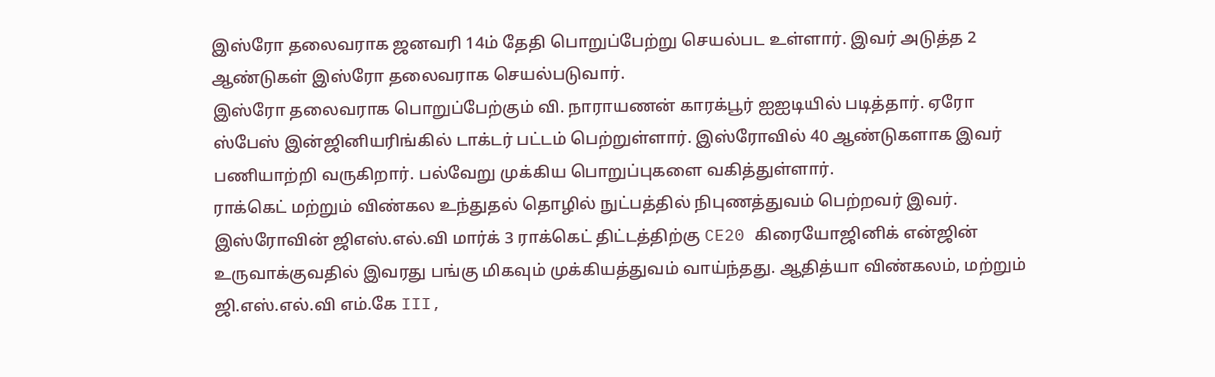இஸ்ரோ தலைவராக ஜனவரி 14ம் தேதி பொறுப்பேற்று செயல்பட உள்ளார். இவர் அடுத்த 2 ஆண்டுகள் இஸ்ரோ தலைவராக செயல்படுவார்.
இஸ்ரோ தலைவராக பொறுப்பேற்கும் வி. நாராயணன் காரக்பூர் ஐஐடியில் படித்தார். ஏரோ ஸ்பேஸ் இன்ஜினியரிங்கில் டாக்டர் பட்டம் பெற்றுள்ளார். இஸ்ரோவில் 40 ஆண்டுகளாக இவர் பணியாற்றி வருகிறார். பல்வேறு முக்கிய பொறுப்புகளை வகித்துள்ளார்.
ராக்கெட் மற்றும் விண்கல உந்துதல் தொழில் நுட்பத்தில் நிபுணத்துவம் பெற்றவர் இவர். இஸ்ரோவின் ஜிஎஸ்.எல்.வி மார்க் 3 ராக்கெட் திட்டத்திற்கு CE20 கிரையோஜினிக் என்ஜின் உருவாக்குவதில் இவரது பங்கு மிகவும் முக்கியத்துவம் வாய்ந்தது. ஆதித்யா விண்கலம், மற்றும் ஜி.எஸ்.எல்.வி எம்.கே III,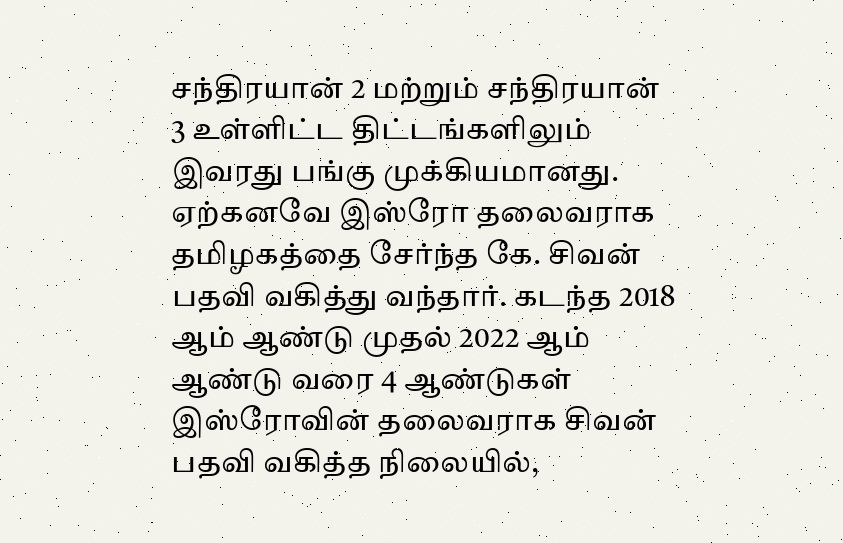சந்திரயான் 2 மற்றும் சந்திரயான் 3 உள்ளிட்ட திட்டங்களிலும் இவரது பங்கு முக்கியமானது.
ஏற்கனவே இஸ்ரோ தலைவராக தமிழகத்தை சேர்ந்த கே. சிவன் பதவி வகித்து வந்தார். கடந்த 2018 ஆம் ஆண்டு முதல் 2022 ஆம் ஆண்டு வரை 4 ஆண்டுகள் இஸ்ரோவின் தலைவராக சிவன் பதவி வகித்த நிலையில்,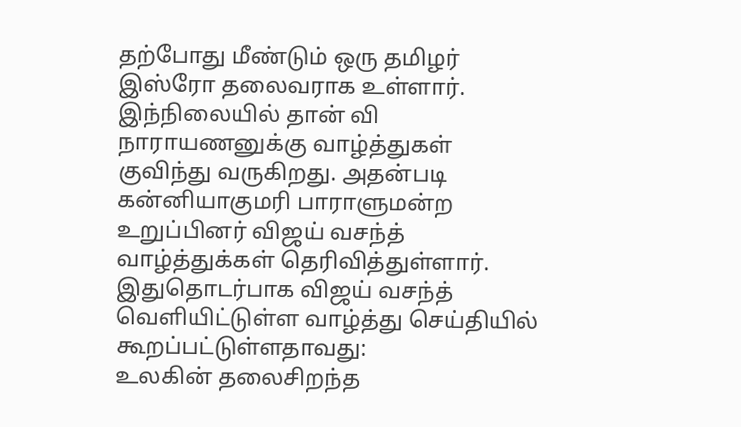தற்போது மீண்டும் ஒரு தமிழர் இஸ்ரோ தலைவராக உள்ளார். இந்நிலையில் தான் வி நாராயணனுக்கு வாழ்த்துகள் குவிந்து வருகிறது. அதன்படி கன்னியாகுமரி பாராளுமன்ற உறுப்பினர் விஜய் வசந்த் வாழ்த்துக்கள் தெரிவித்துள்ளார். இதுதொடர்பாக விஜய் வசந்த் வெளியிட்டுள்ள வாழ்த்து செய்தியில் கூறப்பட்டுள்ளதாவது:
உலகின் தலைசிறந்த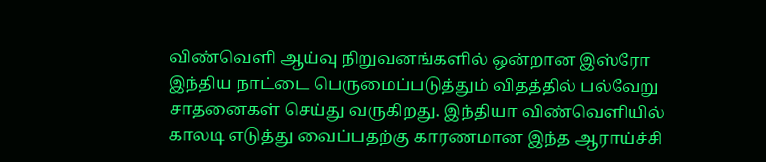விண்வெளி ஆய்வு நிறுவனங்களில் ஒன்றான இஸ்ரோ இந்திய நாட்டை பெருமைப்படுத்தும் விதத்தில் பல்வேறு சாதனைகள் செய்து வருகிறது. இந்தியா விண்வெளியில் காலடி எடுத்து வைப்பதற்கு காரணமான இந்த ஆராய்ச்சி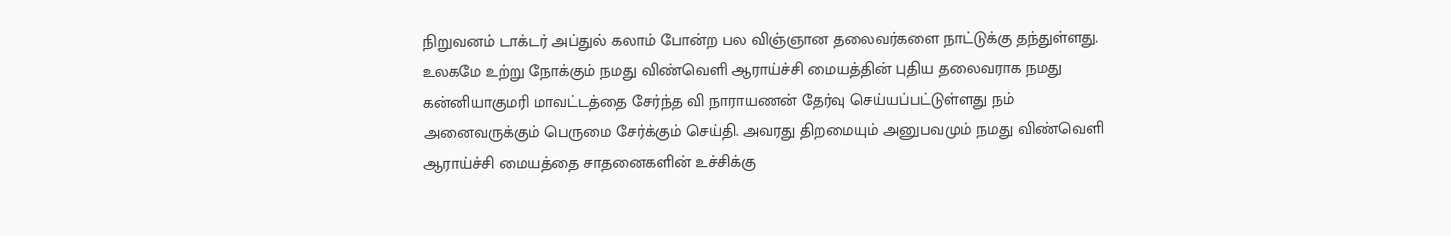நிறுவனம் டாக்டர் அப்துல் கலாம் போன்ற பல விஞ்ஞான தலைவர்களை நாட்டுக்கு தந்துள்ளது.
உலகமே உற்று நோக்கும் நமது விண்வெளி ஆராய்ச்சி மையத்தின் புதிய தலைவராக நமது கன்னியாகுமரி மாவட்டத்தை சேர்ந்த வி நாராயணன் தேர்வு செய்யப்பட்டுள்ளது நம் அனைவருக்கும் பெருமை சேர்க்கும் செய்தி. அவரது திறமையும் அனுபவமும் நமது விண்வெளி ஆராய்ச்சி மையத்தை சாதனைகளின் உச்சிக்கு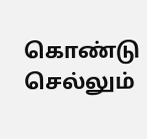கொண்டு செல்லும்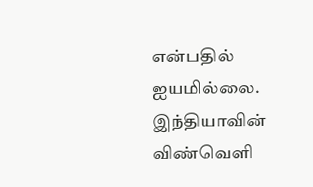என்பதில் ஐயமில்லை. இந்தியாவின் விண்வெளி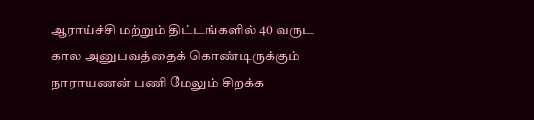ஆராய்ச்சி மற்றும் திட்டங்களில் 40 வருட கால அனுபவத்தைக் கொண்டிருக்கும் நாராயணன் பணி மேலும் சிறக்க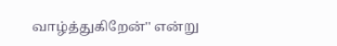வாழ்த்துகிறேன்'' என்று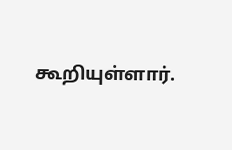கூறியுள்ளார்.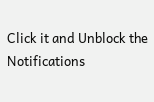Click it and Unblock the Notifications